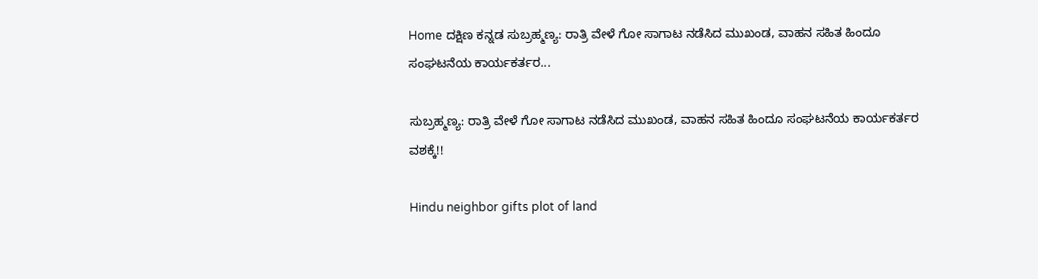Home ದಕ್ಷಿಣ ಕನ್ನಡ ಸುಬ್ರಹ್ಮಣ್ಯ: ರಾತ್ರಿ ವೇಳೆ ಗೋ ಸಾಗಾಟ ನಡೆಸಿದ ಮುಖಂಡ, ವಾಹನ ಸಹಿತ ಹಿಂದೂ ಸಂಘಟನೆಯ ಕಾರ್ಯಕರ್ತರ...

ಸುಬ್ರಹ್ಮಣ್ಯ: ರಾತ್ರಿ ವೇಳೆ ಗೋ ಸಾಗಾಟ ನಡೆಸಿದ ಮುಖಂಡ, ವಾಹನ ಸಹಿತ ಹಿಂದೂ ಸಂಘಟನೆಯ ಕಾರ್ಯಕರ್ತರ ವಶಕ್ಕೆ!!

Hindu neighbor gifts plot of land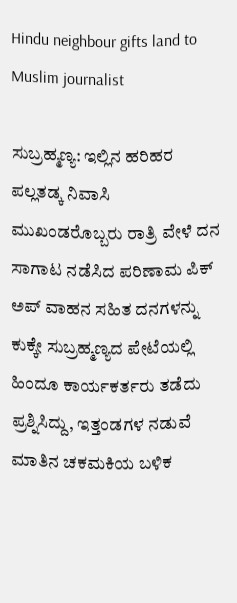Hindu neighbour gifts land to Muslim journalist

ಸುಬ್ರಹ್ಮಣ್ಯ: ಇಲ್ಲಿನ ಹರಿಹರ ಪಲ್ಲತಡ್ಕ ನಿವಾಸಿ ಮುಖಂಡರೊಬ್ಬರು ರಾತ್ರಿ ವೇಳೆ ದನ ಸಾಗಾಟ ನಡೆಸಿದ ಪರಿಣಾಮ ಪಿಕ್ ಅಪ್ ವಾಹನ ಸಹಿತ ದನಗಳನ್ನು ಕುಕ್ಕೇ ಸುಬ್ರಹ್ಮಣ್ಯದ ಪೇಟೆಯಲ್ಲಿ ಹಿಂದೂ ಕಾರ್ಯಕರ್ತರು ತಡೆದು ಪ್ರಶ್ನಿಸಿದ್ದು, ಇತ್ತಂಡಗಳ ನಡುವೆ ಮಾತಿನ ಚಕಮಕಿಯ ಬಳಿಕ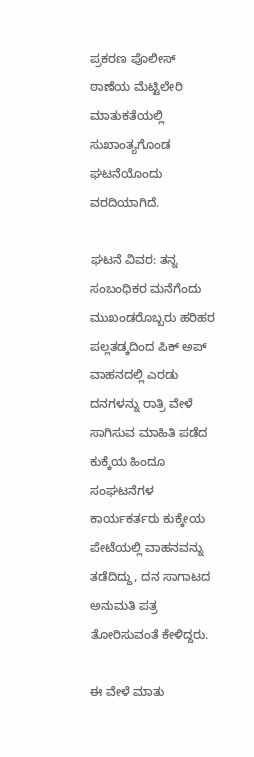ಪ್ರಕರಣ ಪೊಲೀಸ್ ಠಾಣೆಯ ಮೆಟ್ಟಿಲೇರಿ ಮಾತುಕತೆಯಲ್ಲಿ ಸುಖಾಂತ್ಯಗೊಂಡ ಘಟನೆಯೊಂದು ವರದಿಯಾಗಿದೆ.

ಘಟನೆ ವಿವರ: ತನ್ನ ಸಂಬಂಧಿಕರ ಮನೆಗೆಂದು ಮುಖಂಡರೊಬ್ಬರು ಹರಿಹರ ಪಲ್ಲತಡ್ಕದಿಂದ ಪಿಕ್ ಅಪ್ ವಾಹನದಲ್ಲಿ ಎರಡು ದನಗಳನ್ನು ರಾತ್ರಿ ವೇಳೆ ಸಾಗಿಸುವ ಮಾಹಿತಿ ಪಡೆದ ಕುಕ್ಕೆಯ ಹಿಂದೂ ಸಂಘಟನೆಗಳ ಕಾರ್ಯಕರ್ತರು ಕುಕ್ಕೇಯ ಪೇಟೆಯಲ್ಲಿ ವಾಹನವನ್ನು ತಡೆದಿದ್ದು, ದನ ಸಾಗಾಟದ ಅನುಮತಿ ಪತ್ರ ತೋರಿಸುವಂತೆ ಕೇಳಿದ್ದರು.

ಈ ವೇಳೆ ಮಾತು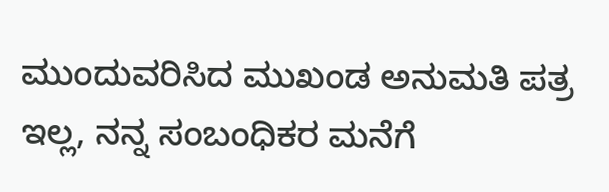ಮುಂದುವರಿಸಿದ ಮುಖಂಡ ಅನುಮತಿ ಪತ್ರ ಇಲ್ಲ, ನನ್ನ ಸಂಬಂಧಿಕರ ಮನೆಗೆ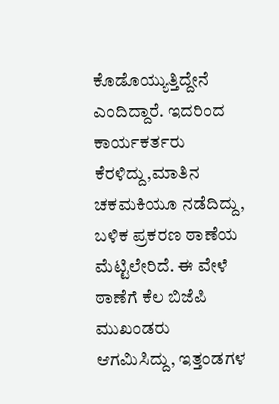ಕೊಡೊಯ್ಯುತ್ತಿದ್ದೇನೆ ಎಂದಿದ್ದಾರೆ. ಇದರಿಂದ ಕಾರ್ಯಕರ್ತರು ಕೆರಳಿದ್ದು,ಮಾತಿನ ಚಕಮಕಿಯೂ ನಡೆದಿದ್ದು, ಬಳಿಕ ಪ್ರಕರಣ ಠಾಣೆಯ ಮೆಟ್ಟಿಲೇರಿದೆ. ಈ ವೇಳೆ ಠಾಣೆಗೆ ಕೆಲ ಬಿಜೆಪಿ ಮುಖಂಡರು ಆಗಮಿಸಿದ್ದು, ಇತ್ತಂಡಗಳ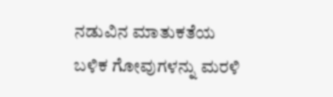ನಡುವಿನ ಮಾತುಕತೆಯ ಬಳಿಕ ಗೋವುಗಳನ್ನು ಮರಳಿ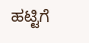ಹಟ್ಟಿಗೆ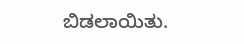ಬಿಡಲಾಯಿತು.